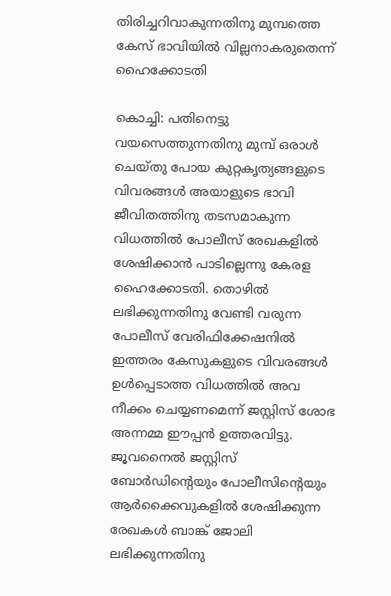തിരിച്ചറിവാകുന്നതിനു മുമ്പത്തെ കേസ് ഭാവിയില്‍ വില്ലനാകരുതെന്ന് ഹൈക്കോടതി

കൊച്ചി: പതിനെട്ടു വയസെത്തുന്നതിനു മുമ്പ് ഒരാള്‍ ചെയ്തു പോയ കുറ്റകൃത്യങ്ങളുടെ വിവരങ്ങള്‍ അയാളുടെ ഭാവി ജീവിതത്തിനു തടസമാകുന്ന വിധത്തില്‍ പോലീസ് രേഖകളില്‍ ശേഷിക്കാന്‍ പാടില്ലെന്നു കേരള ഹൈക്കോടതി. തൊഴില്‍ ലഭിക്കുന്നതിനു വേണ്ടി വരുന്ന പോലീസ് വേരിഫിക്കേഷനില്‍ ഇത്തരം കേസുകളുടെ വിവരങ്ങള്‍ ഉള്‍പ്പെടാത്ത വിധത്തില്‍ അവ നീക്കം ചെയ്യണമെന്ന് ജസ്റ്റിസ് ശോഭ അന്നമ്മ ഈപ്പന്‍ ഉത്തരവിട്ടു. ജൂവനൈല്‍ ജസ്റ്റിസ് ബോര്‍ഡിന്റെയും പോലീസിന്റെയും ആര്‍ക്കൈവുകളില്‍ ശേഷിക്കുന്ന രേഖകള്‍ ബാങ്ക് ജോലി ലഭിക്കുന്നതിനു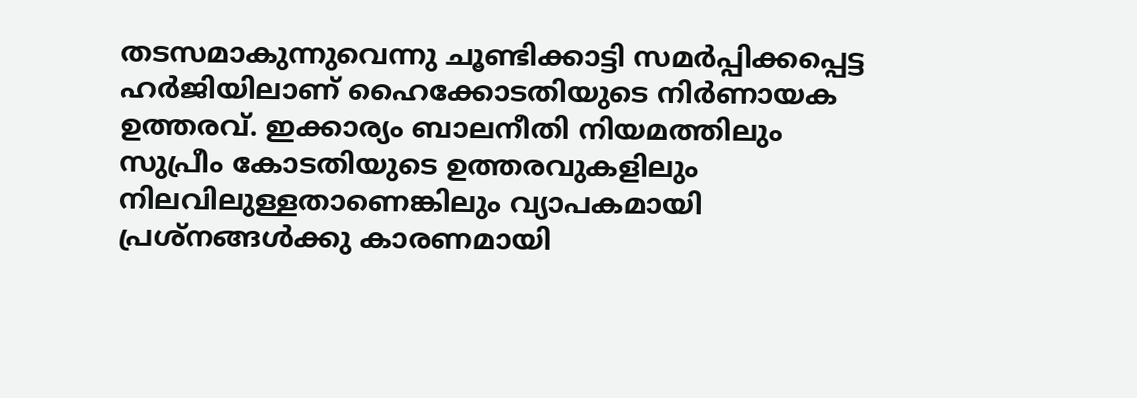തടസമാകുന്നുവെന്നു ചൂണ്ടിക്കാട്ടി സമര്‍പ്പിക്കപ്പെട്ട ഹര്‍ജിയിലാണ് ഹൈക്കോടതിയുടെ നിര്‍ണായക ഉത്തരവ്. ഇക്കാര്യം ബാലനീതി നിയമത്തിലും സുപ്രീം കോടതിയുടെ ഉത്തരവുകളിലും നിലവിലുള്ളതാണെങ്കിലും വ്യാപകമായി പ്രശ്‌നങ്ങള്‍ക്കു കാരണമായി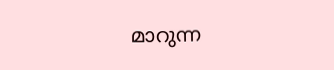മാറുന്ന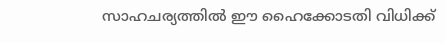സാഹചര്യത്തില്‍ ഈ ഹൈക്കോടതി വിധിക്ക്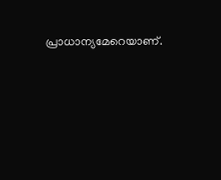പ്രാധാന്യമേറെയാണ്.